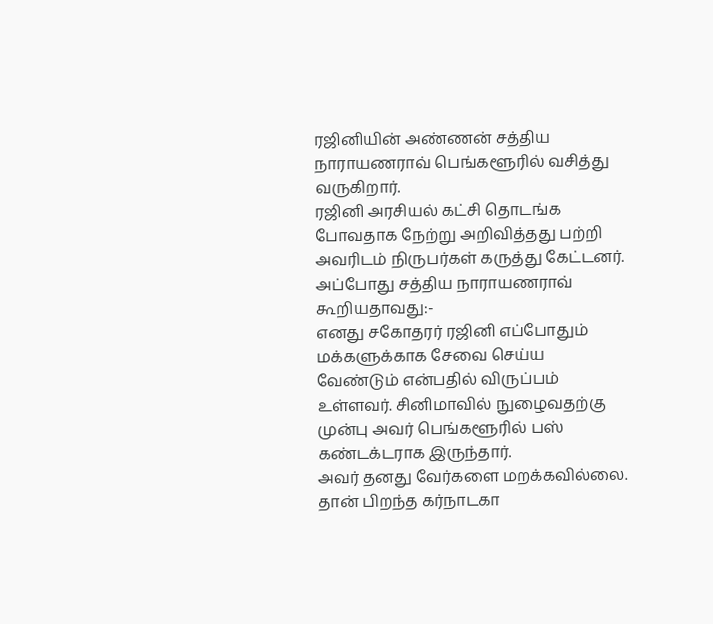ரஜினியின் அண்ணன் சத்திய நாராயணராவ் பெங்களூரில் வசித்து வருகிறார்.
ரஜினி அரசியல் கட்சி தொடங்க போவதாக நேற்று அறிவித்தது பற்றி அவரிடம் நிருபர்கள் கருத்து கேட்டனர். அப்போது சத்திய நாராயணராவ் கூறியதாவது:-
எனது சகோதரர் ரஜினி எப்போதும் மக்களுக்காக சேவை செய்ய வேண்டும் என்பதில் விருப்பம் உள்ளவர். சினிமாவில் நுழைவதற்கு முன்பு அவர் பெங்களூரில் பஸ் கண்டக்டராக இருந்தார்.
அவர் தனது வேர்களை மறக்கவில்லை. தான் பிறந்த கர்நாடகா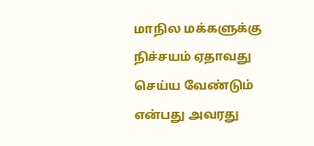மாநில மக்களுக்கு நிச்சயம் ஏதாவது செய்ய வேண்டும் என்பது அவரது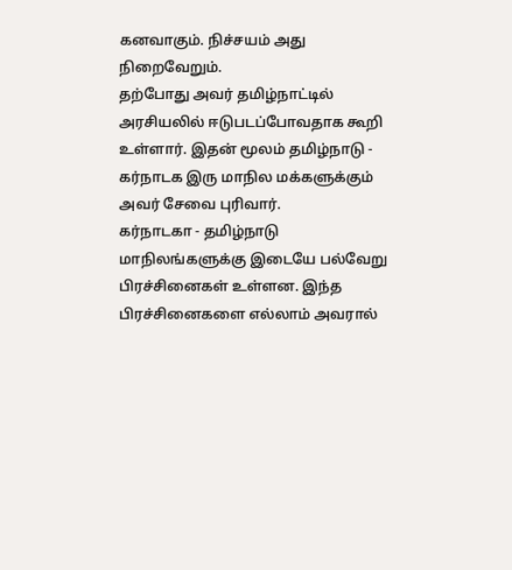கனவாகும். நிச்சயம் அது நிறைவேறும்.
தற்போது அவர் தமிழ்நாட்டில் அரசியலில் ஈடுபடப்போவதாக கூறி உள்ளார். இதன் மூலம் தமிழ்நாடு - கர்நாடக இரு மாநில மக்களுக்கும் அவர் சேவை புரிவார்.
கர்நாடகா - தமிழ்நாடு மாநிலங்களுக்கு இடையே பல்வேறு பிரச்சினைகள் உள்ளன. இந்த பிரச்சினைகளை எல்லாம் அவரால்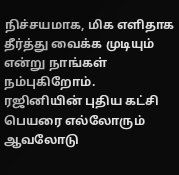நிச்சயமாக, மிக எளிதாக தீர்த்து வைக்க முடியும் என்று நாங்கள் நம்புகிறோம்.
ரஜினியின் புதிய கட்சி பெயரை எல்லோரும் ஆவலோடு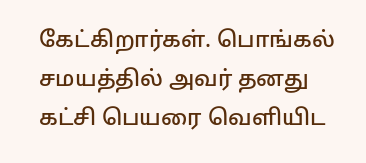கேட்கிறார்கள். பொங்கல் சமயத்தில் அவர் தனது கட்சி பெயரை வெளியிட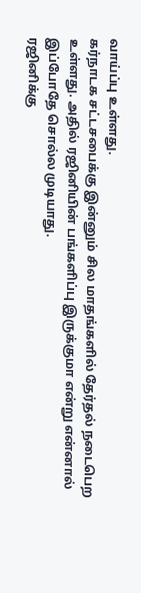வாய்ப்பு உள்ளது.
கர்நாடக சட்டசபைக்கு இன்னும் சில மாதங்களில் தேர்தல் நடைபெற உள்ளது. அதில் ரஜினியின் பங்களிப்பு இருக்குமா என்று என்னால் இப்போதே சொல்ல முடியாது.
ரஜினிக்கு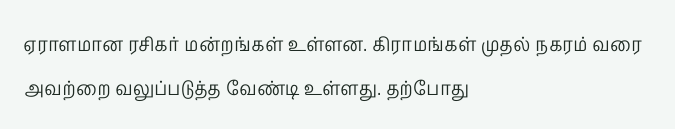ஏராளமான ரசிகர் மன்றங்கள் உள்ளன. கிராமங்கள் முதல் நகரம் வரை அவற்றை வலுப்படுத்த வேண்டி உள்ளது. தற்போது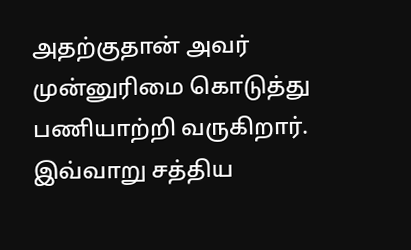அதற்குதான் அவர் முன்னுரிமை கொடுத்து பணியாற்றி வருகிறார்.
இவ்வாறு சத்திய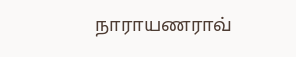நாராயணராவ்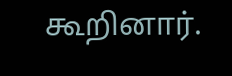கூறினார்.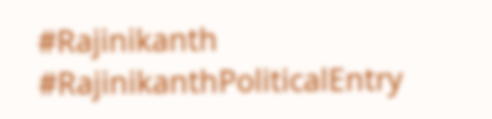#Rajinikanth #RajinikanthPoliticalEntry